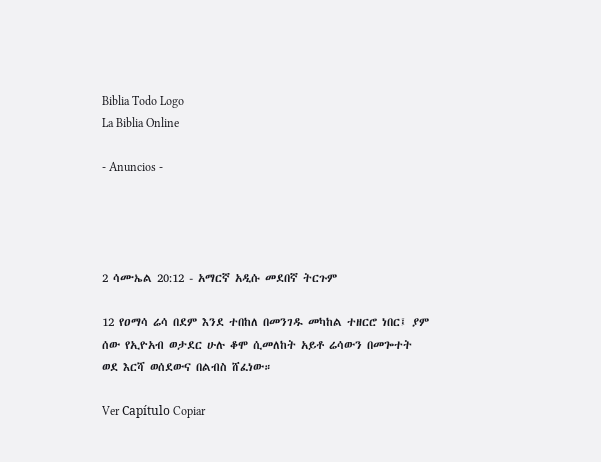Biblia Todo Logo
La Biblia Online

- Anuncios -




2 ሳሙኤል 20:12 - አማርኛ አዲሱ መደበኛ ትርጉም

12 የዐማሳ ሬሳ በደም እንደ ተበከለ በመንገዱ መካከል ተዘርሮ ነበር፤ ያም ሰው የኢዮአብ ወታደር ሁሉ ቆሞ ሲመለከት አይቶ ሬሳውን በመጐተት ወደ እርሻ ወሰደውና በልብስ ሸፈነው።

Ver Capítulo Copiar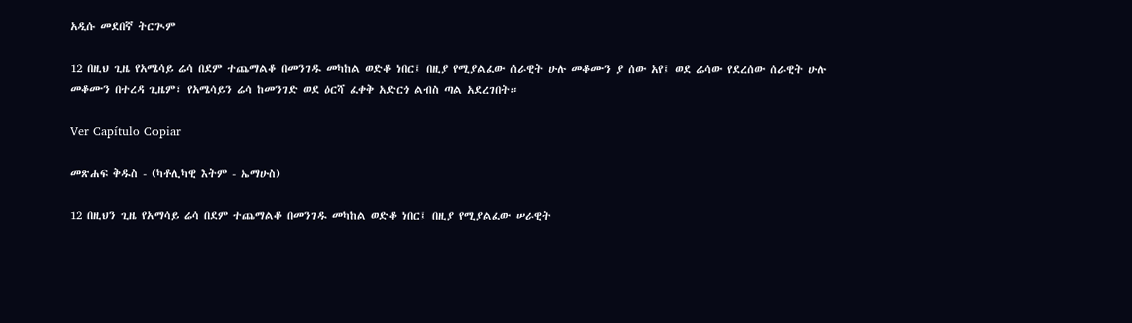አዲሱ መደበኛ ትርጒም

12 በዚህ ጊዜ የአሜሳይ ሬሳ በደም ተጨማልቆ በመንገዱ መካከል ወድቆ ነበር፤ በዚያ የሚያልፈው ሰራዊት ሁሉ መቆሙን ያ ሰው አየ፤ ወደ ሬሳው የደረሰው ሰራዊት ሁሉ መቆሙን በተረዳ ጊዜም፣ የአሜሳይን ሬሳ ከመንገድ ወደ ዕርሻ ፈቀቅ አድርጎ ልብስ ጣል አደረገበት።

Ver Capítulo Copiar

መጽሐፍ ቅዱስ - (ካቶሊካዊ እትም - ኤማሁስ)

12 በዚህን ጊዜ የአማሳይ ሬሳ በደም ተጨማልቆ በመንገዱ መካከል ወድቆ ነበር፤ በዚያ የሚያልፈው ሠራዊት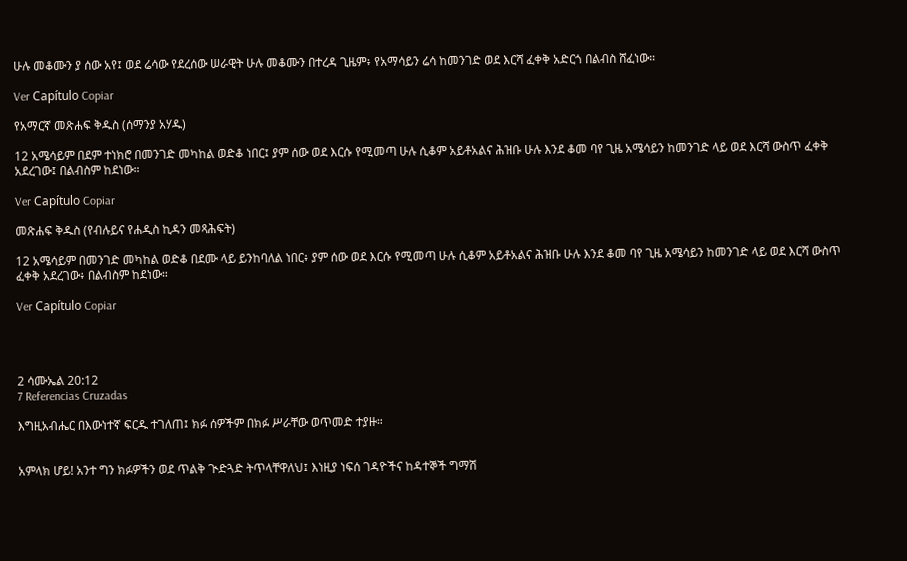ሁሉ መቆሙን ያ ሰው አየ፤ ወደ ሬሳው የደረሰው ሠራዊት ሁሉ መቆሙን በተረዳ ጊዜም፥ የአማሳይን ሬሳ ከመንገድ ወደ እርሻ ፈቀቅ አድርጎ በልብስ ሸፈነው።

Ver Capítulo Copiar

የአማርኛ መጽሐፍ ቅዱስ (ሰማንያ አሃዱ)

12 አሜሳይም በደም ተነክሮ በመንገድ መካከል ወድቆ ነበር፤ ያም ሰው ወደ እርሱ የሚመጣ ሁሉ ሲቆም አይቶአልና ሕዝቡ ሁሉ እንደ ቆመ ባየ ጊዜ አሜሳይን ከመንገድ ላይ ወደ እርሻ ውስጥ ፈቀቅ አደረገው፤ በልብስም ከደነው።

Ver Capítulo Copiar

መጽሐፍ ቅዱስ (የብሉይና የሐዲስ ኪዳን መጻሕፍት)

12 አሜሳይም በመንገድ መካከል ወድቆ በደሙ ላይ ይንከባለል ነበር፥ ያም ሰው ወደ እርሱ የሚመጣ ሁሉ ሲቆም አይቶአልና ሕዝቡ ሁሉ እንደ ቆመ ባየ ጊዜ አሜሳይን ከመንገድ ላይ ወደ እርሻ ውስጥ ፈቀቅ አደረገው፥ በልብስም ከደነው።

Ver Capítulo Copiar




2 ሳሙኤል 20:12
7 Referencias Cruzadas

እግዚአብሔር በእውነተኛ ፍርዱ ተገለጠ፤ ክፉ ሰዎችም በክፉ ሥራቸው ወጥመድ ተያዙ።


አምላክ ሆይ! አንተ ግን ክፉዎችን ወደ ጥልቅ ጒድጓድ ትጥላቸዋለህ፤ እነዚያ ነፍሰ ገዳዮችና ከዳተኞች ግማሽ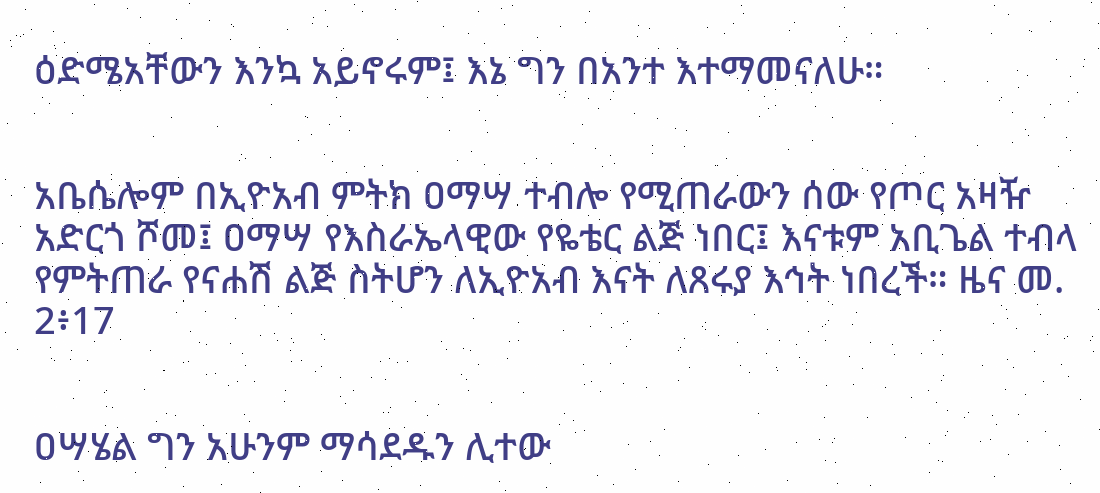ዕድሜአቸውን እንኳ አይኖሩም፤ እኔ ግን በአንተ እተማመናለሁ።


አቤሴሎም በኢዮአብ ምትክ ዐማሣ ተብሎ የሚጠራውን ሰው የጦር አዛዥ አድርጎ ሾመ፤ ዐማሣ የእስራኤላዊው የዬቴር ልጅ ነበር፤ እናቱም አቢጌል ተብላ የምትጠራ የናሐሽ ልጅ ስትሆን ለኢዮአብ እናት ለጸሩያ እኅት ነበረች። ዜና መ. 2፥17


ዐሣሄል ግን አሁንም ማሳደዱን ሊተው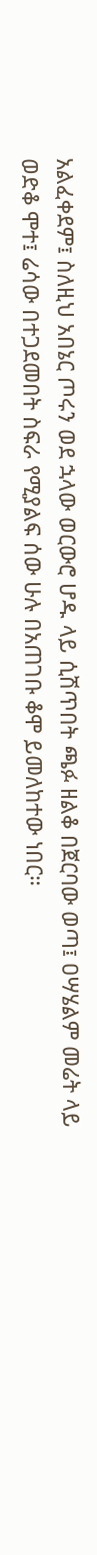አልፈቀደም፤ ስለዚህ አበኔር ጦሩን ወደ ኋላው ወርውሮ ሆዱ ላይ ሲሽጥበት ጫፉ ዘልቆ በጀርባው ወጣ፤ ዐሣሄልም መሬት ላይ ወድቆ ሞተ፤ ሬሳው በተጋደመበት ስፍራ የሚያልፍ ሰው ሁሉ በአጠገቡ ቆሞ ይመለከተው ነበር።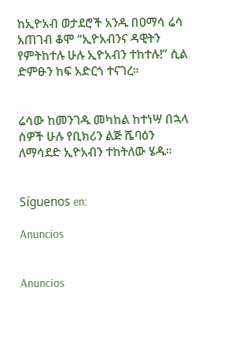ከኢዮአብ ወታደሮች አንዱ በዐማሳ ሬሳ አጠገብ ቆሞ “ኢዮአብንና ዳዊትን የምትከተሉ ሁሉ ኢዮአብን ተከተሉ!” ሲል ድምፁን ከፍ አድርጎ ተናገረ።


ሬሳው ከመንገዱ መካከል ከተነሣ በኋላ ሰዎች ሁሉ የቢክሪን ልጅ ሼባዕን ለማሳደድ ኢዮአብን ተከትለው ሄዱ።


Síguenos en:

Anuncios


Anuncios